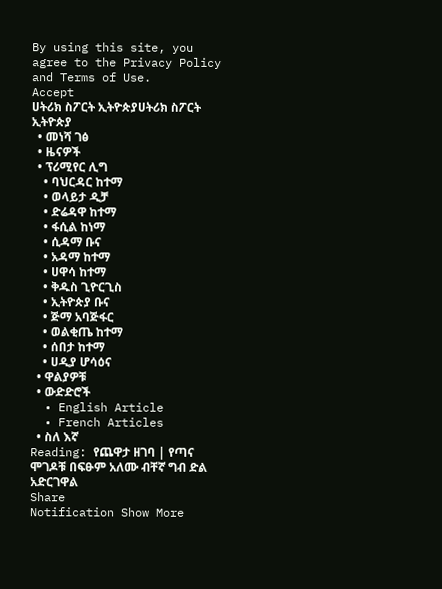By using this site, you agree to the Privacy Policy and Terms of Use.
Accept
ሀትሪክ ስፖርት ኢትዮጵያሀትሪክ ስፖርት ኢትዮጵያ
  • መነሻ ገፅ
  • ዜናዎች
  • ፕሪሚየር ሊግ
    • ባህርዳር ከተማ
    • ወላይታ ዲቻ
    • ድሬዳዋ ከተማ
    • ፋሲል ከነማ
    • ሲዳማ ቡና
    • አዳማ ከተማ
    • ሀዋሳ ከተማ
    • ቅዱስ ጊዮርጊስ
    • ኢትዮጵያ ቡና
    • ጅማ አባጅፋር
    • ወልቂጤ ከተማ
    • ሰበታ ከተማ
    • ሀዲያ ሆሳዕና
  • ዋልያዎቹ
  • ውድድሮች
  • English Article
  • French Articles
  • ስለ እኛ
Reading: የጨዋታ ዘገባ | የጣና ሞገዶቹ በፍፁም አለሙ ብቸኛ ግብ ድል አድርገዋል
Share
Notification Show More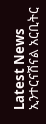Latest News
ኢንተርናሽናል አርቢትር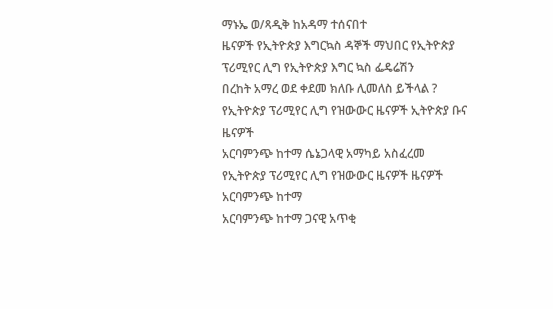ማኑኤ ወ/ጻዲቅ ከአዳማ ተሰናበተ
ዜናዎች የኢትዮጵያ እግርኳስ ዳኞች ማህበር የኢትዮጵያ ፕሪሚየር ሊግ የኢትዮጵያ እግር ኳስ ፌዴሬሽን
በረከት አማረ ወደ ቀደመ ክለቡ ሊመለስ ይችላል ?
የኢትዮጵያ ፕሪሚየር ሊግ የዝውውር ዜናዎች ኢትዮጵያ ቡና ዜናዎች
አርባምንጭ ከተማ ሴኔጋላዊ አማካይ አስፈረመ
የኢትዮጵያ ፕሪሚየር ሊግ የዝውውር ዜናዎች ዜናዎች አርባምንጭ ከተማ
አርባምንጭ ከተማ ጋናዊ አጥቂ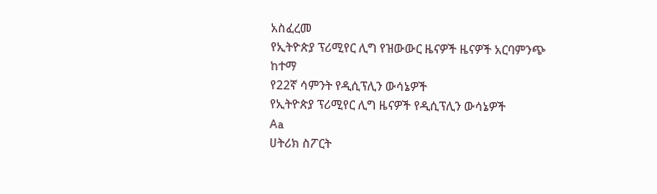አስፈረመ
የኢትዮጵያ ፕሪሚየር ሊግ የዝውውር ዜናዎች ዜናዎች አርባምንጭ ከተማ
የ22ኛ ሳምንት የዲሲፕሊን ውሳኔዎች
የኢትዮጵያ ፕሪሚየር ሊግ ዜናዎች የዲሲፕሊን ውሳኔዎች
Aa
ሀትሪክ ስፖርት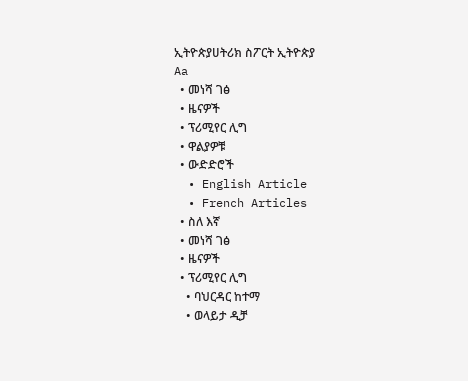ኢትዮጵያሀትሪክ ስፖርት ኢትዮጵያ
Aa
  • መነሻ ገፅ
  • ዜናዎች
  • ፕሪሚየር ሊግ
  • ዋልያዎቹ
  • ውድድሮች
  • English Article
  • French Articles
  • ስለ እኛ
  • መነሻ ገፅ
  • ዜናዎች
  • ፕሪሚየር ሊግ
    • ባህርዳር ከተማ
    • ወላይታ ዲቻ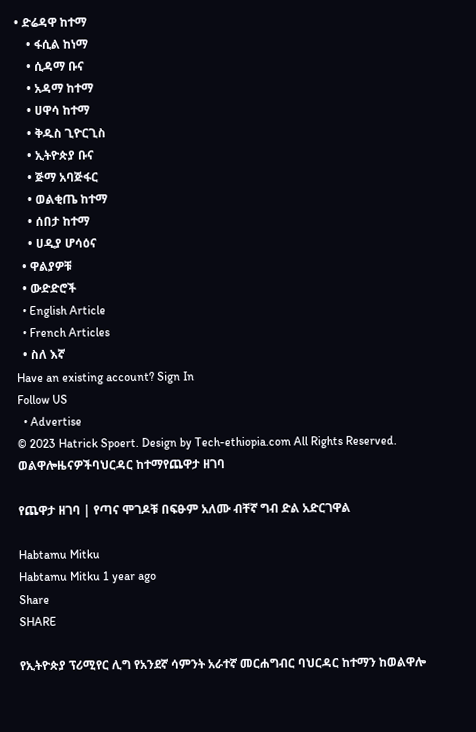• ድሬዳዋ ከተማ
    • ፋሲል ከነማ
    • ሲዳማ ቡና
    • አዳማ ከተማ
    • ሀዋሳ ከተማ
    • ቅዱስ ጊዮርጊስ
    • ኢትዮጵያ ቡና
    • ጅማ አባጅፋር
    • ወልቂጤ ከተማ
    • ሰበታ ከተማ
    • ሀዲያ ሆሳዕና
  • ዋልያዎቹ
  • ውድድሮች
  • English Article
  • French Articles
  • ስለ እኛ
Have an existing account? Sign In
Follow US
  • Advertise
© 2023 Hatrick Spoert. Design by Tech-ethiopia.com All Rights Reserved.
ወልዋሎዜናዎችባህርዳር ከተማየጨዋታ ዘገባ

የጨዋታ ዘገባ | የጣና ሞገዶቹ በፍፁም አለሙ ብቸኛ ግብ ድል አድርገዋል

Habtamu Mitku
Habtamu Mitku 1 year ago
Share
SHARE

የኢትዮጵያ ፕሪሚየር ሊግ የአንደኛ ሳምንት አራተኛ መርሐግብር ባህርዳር ከተማን ከወልዋሎ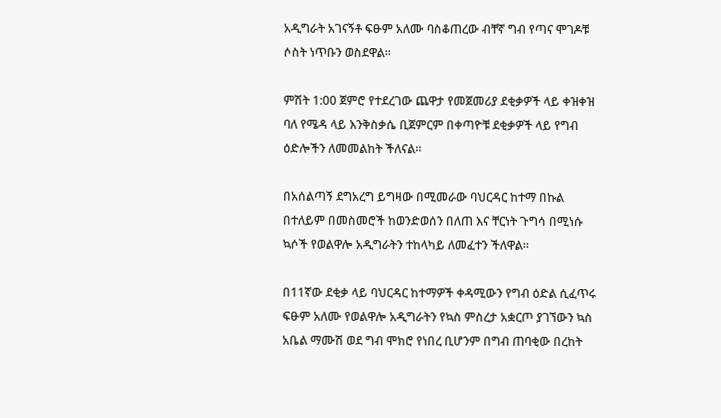አዲግራት አገናኝቶ ፍፁም አለሙ ባስቆጠረው ብቸኛ ግብ የጣና ሞገዶቹ ሶስት ነጥቡን ወስደዋል።

ምሽት 1:00 ጀምሮ የተደረገው ጨዋታ የመጀመሪያ ደቂቃዎች ላይ ቀዝቀዝ ባለ የሜዳ ላይ እንቅስቃሴ ቢጀምርም በቀጣዮቹ ደቂቃዎች ላይ የግብ ዕድሎችን ለመመልከት ችለናል።

በአሰልጣኝ ደግአረግ ይግዛው በሚመራው ባህርዳር ከተማ በኩል በተለይም በመስመሮች ከወንድወሰን በለጠ እና ቸርነት ጉግሳ በሚነሱ ኳሶች የወልዋሎ አዲግራትን ተከላካይ ለመፈተን ችለዋል።

በ11ኛው ደቂቃ ላይ ባህርዳር ከተማዎች ቀዳሚውን የግብ ዕድል ሲፈጥሩ ፍፁም አለሙ የወልዋሎ አዲግራትን የኳስ ምስረታ አቋርጦ ያገኘውን ኳስ አቤል ማሙሽ ወደ ግብ ሞክሮ የነበረ ቢሆንም በግብ ጠባቂው በረከት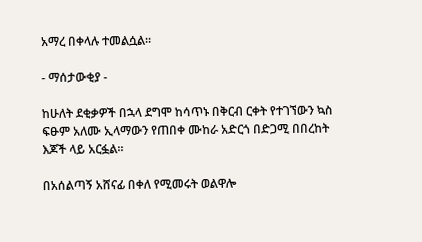አማረ በቀላሉ ተመልሷል።

- ማሰታውቂያ -

ከሁለት ደቂቃዎች በኋላ ደግሞ ከሳጥኑ በቅርብ ርቀት የተገኘውን ኳስ ፍፁም አለሙ ኢላማውን የጠበቀ ሙከራ አድርጎ በድጋሚ በበረከት እጆች ላይ አርፏል።

በአሰልጣኝ አሸናፊ በቀለ የሚመሩት ወልዋሎ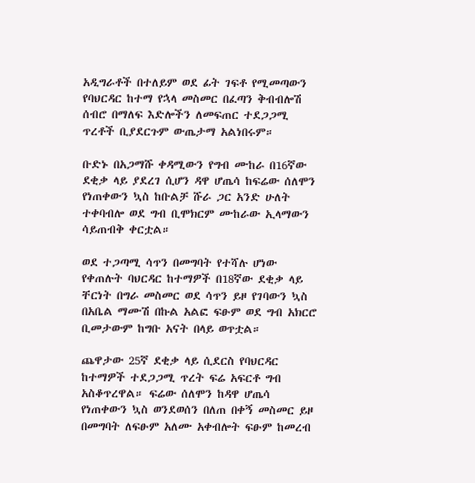አዲግራቶች በተለይም ወደ ፊት ገፍቶ የሚመጣውን የባህርዳር ከተማ የኋላ መስመር በፈጣን ቅብብሎሽ ሰብሮ በማለፍ እድሎችን ለመፍጠር ተደጋጋሚ ጥረቶች ቢያደርጉም ውጤታማ አልነበሩም።

ቡድኑ በአጋማሹ ቀዳሚውን የግብ ሙከራ በ16ኛው ደቂቃ ላይ ያደረገ ሲሆን ዳዋ ሆጤሳ ከፍሬው ሰለሞን የነጠቀውን ኳስ ከቡልቻ ሹራ ጋር አንድ ሁለት ተቀባብሎ ወደ ግብ ቢሞክርም ሙከራው ኢላማውን ሳይጠብቅ ቀርቷል።

ወደ ተጋጣሚ ሳጥን በመግባት የተሻሉ ሆነው የቀጠሉት ባህርዳር ከተማዎች በ18ኛው ደቂቃ ላይ ቸርነት በግራ መስመር ወደ ሳጥን ይዞ የገባውን ኳስ በአቤል ማሙሽ በኩል አልፎ ፍፁም ወደ ግብ አክርሮ ቢመታውም ከግቡ አናት በላይ ወጥቷል።

ጨዋታው 25ኛ ደቂቃ ላይ ሲደርስ የባህርዳር ከተማዎች ተደጋጋሚ ጥረት ፍሬ አፍርቶ ግብ አስቆጥረዋል። ፍሬው ሰለሞን ከዳዋ ሆጤሳ የነጠቀውን ኳስ ወንደወሰን በለጠ በቀኝ መስመር ይዞ በመግባት ለፍፁም አለሙ አቀብሎት ፍፁም ከመረብ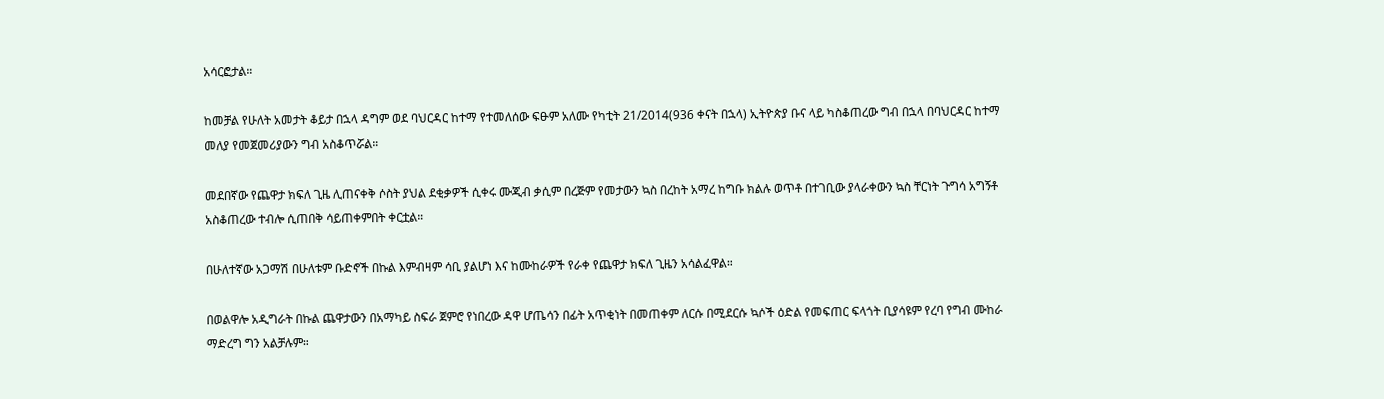አሳርፎታል።

ከመቻል የሁለት አመታት ቆይታ በኋላ ዳግም ወደ ባህርዳር ከተማ የተመለሰው ፍፁም አለሙ የካቲት 21/2014(936 ቀናት በኋላ) ኢትዮጵያ ቡና ላይ ካስቆጠረው ግብ በኋላ በባህርዳር ከተማ መለያ የመጀመሪያውን ግብ አስቆጥሯል።

መደበኛው የጨዋታ ክፍለ ጊዜ ሊጠናቀቅ ሶስት ያህል ደቂቃዎች ሲቀሩ ሙጂብ ቃሲም በረጅም የመታውን ኳስ በረከት አማረ ከግቡ ክልሉ ወጥቶ በተገቢው ያላራቀውን ኳስ ቸርነት ጉግሳ አግኝቶ አስቆጠረው ተብሎ ሲጠበቅ ሳይጠቀምበት ቀርቷል።

በሁለተኛው አጋማሽ በሁለቱም ቡድኖች በኩል እምብዛም ሳቢ ያልሆነ እና ከሙከራዎች የራቀ የጨዋታ ክፍለ ጊዜን አሳልፈዋል።

በወልዋሎ አዲግራት በኩል ጨዋታውን በአማካይ ስፍራ ጀምሮ የነበረው ዳዋ ሆጤሳን በፊት አጥቂነት በመጠቀም ለርሱ በሚደርሱ ኳሶች ዕድል የመፍጠር ፍላጎት ቢያሳዩም የረባ የግብ ሙከራ ማድረግ ግን አልቻሉም።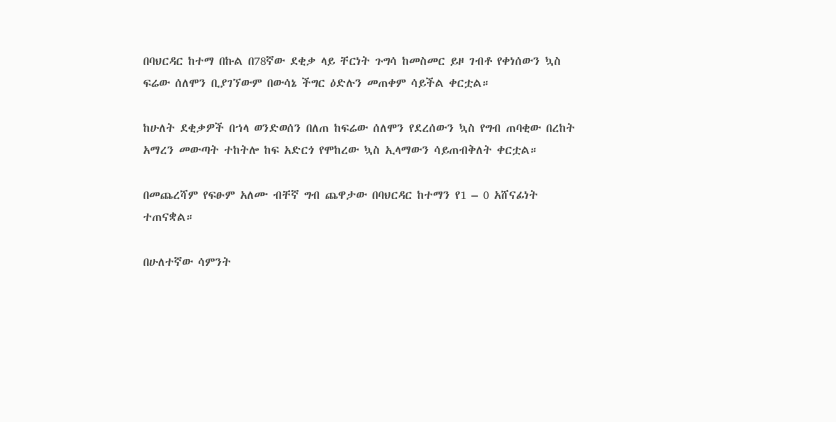በባህርዳር ከተማ በኩል በ78ኛው ደቂቃ ላይ ቸርነት ጉግሳ ከመስመር ይዞ ገብቶ የቀነሰውን ኳስ ፍሬው ሰለሞን ቢያገኘውም በውሳኔ ችግር ዕድሉን መጠቀም ሳይችል ቀርቷል።

ከሁለት ደቂቃዎች በኀላ ወንድወሰን በለጠ ከፍሬው ሰለሞን የደረሰውን ኳስ የግብ ጠባቂው በረከት አማረን መውጣት ተከትሎ ከፍ አድርጎ የሞከረው ኳስ ኢላማውን ሳይጠብቅለት ቀርቷል።

በመጨረሻም የፍፁም አለሙ ብቸኛ ግብ ጨዋታው በባህርዳር ከተማን የ1 – 0 አሸናፊነት ተጠናቋል።

በሁለተኛው ሳምንት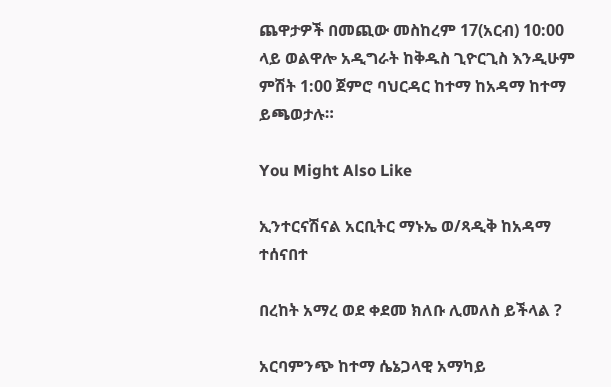ጨዋታዎች በመጪው መስከረም 17(አርብ) 10:00 ላይ ወልዋሎ አዲግራት ከቅዱስ ጊዮርጊስ እንዲሁም ምሽት 1:00 ጀምሮ ባህርዳር ከተማ ከአዳማ ከተማ ይጫወታሉ።

You Might Also Like

ኢንተርናሽናል አርቢትር ማኑኤ ወ/ጻዲቅ ከአዳማ ተሰናበተ

በረከት አማረ ወደ ቀደመ ክለቡ ሊመለስ ይችላል ?

አርባምንጭ ከተማ ሴኔጋላዊ አማካይ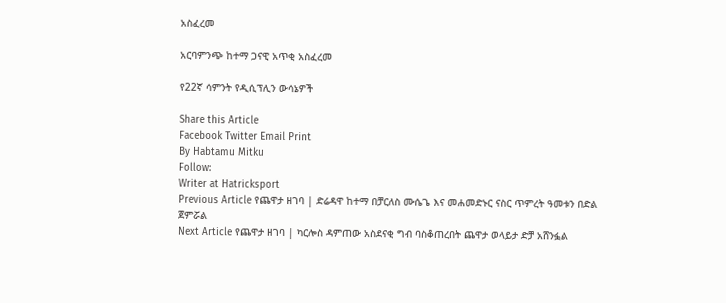አስፈረመ

አርባምንጭ ከተማ ጋናዊ አጥቂ አስፈረመ

የ22ኛ ሳምንት የዲሲፕሊን ውሳኔዎች

Share this Article
Facebook Twitter Email Print
By Habtamu Mitku
Follow:
Writer at Hatricksport
Previous Article የጨዋታ ዘገባ | ድሬዳዋ ከተማ በቻርለስ ሙሴጌ እና መሐመድኑር ናስር ጥምረት ዓመቱን በድል ጀምሯል
Next Article የጨዋታ ዘገባ | ካርሎስ ዳምጠው አስደናቂ ግብ ባስቆጠረበት ጨዋታ ወላይታ ድቻ አሸንፏል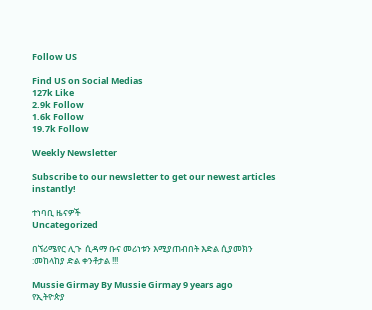Follow US

Find US on Social Medias
127k Like
2.9k Follow
1.6k Follow
19.7k Follow

Weekly Newsletter

Subscribe to our newsletter to get our newest articles instantly!

ተነባቢ ዜናዎች
Uncategorized

በኘሪሜየር ሊጉ  ሲዳማ ቡና መሪነቱን እሚያጠብበት እድል ሲያመክን :መከላከያ ድል ቀንቶታል !!!

Mussie Girmay By Mussie Girmay 9 years ago
የኢትዮጵያ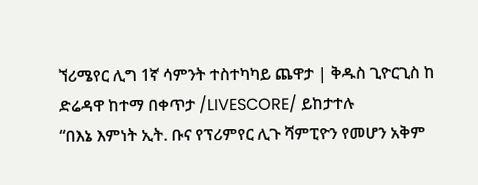ኘሪሜየር ሊግ 1ኛ ሳምንት ተስተካካይ ጨዋታ | ቅዱስ ጊዮርጊስ ከ ድሬዳዋ ከተማ በቀጥታ /LIVESCORE/ ይከታተሉ
“በእኔ እምነት ኢት. ቡና የፕሪምየር ሊጉ ሻምፒዮን የመሆን አቅም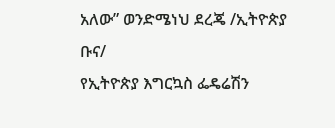አለው” ወንድሜነህ ደረጄ /ኢትዮጵያ ቡና/
የኢትዮጵያ እግርኳስ ፌዴሬሽን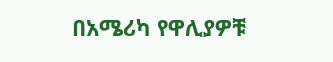በአሜሪካ የዋሊያዎቹ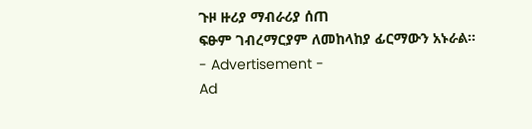ጉዞ ዙሪያ ማብራሪያ ሰጠ
ፍፁም ገብረማርያም ለመከላከያ ፊርማውን አኑራል።
- Advertisement -
Ad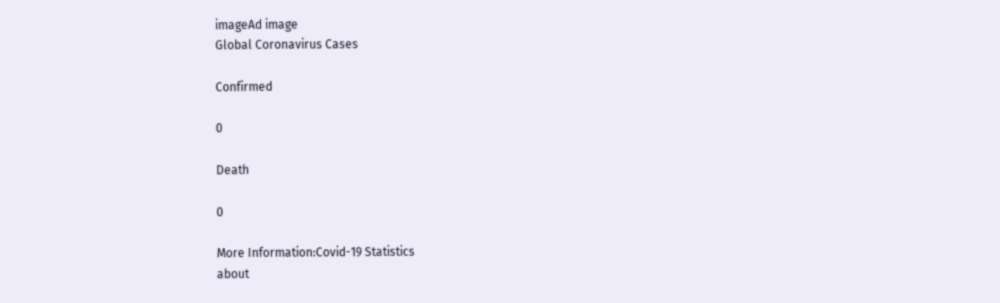imageAd image
Global Coronavirus Cases

Confirmed

0

Death

0

More Information:Covid-19 Statistics
about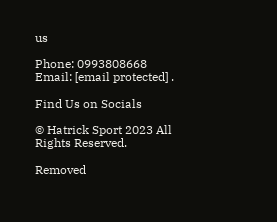us

Phone: 0993808668 Email: [email protected] .

Find Us on Socials

© Hatrick Sport 2023 All Rights Reserved.

Removed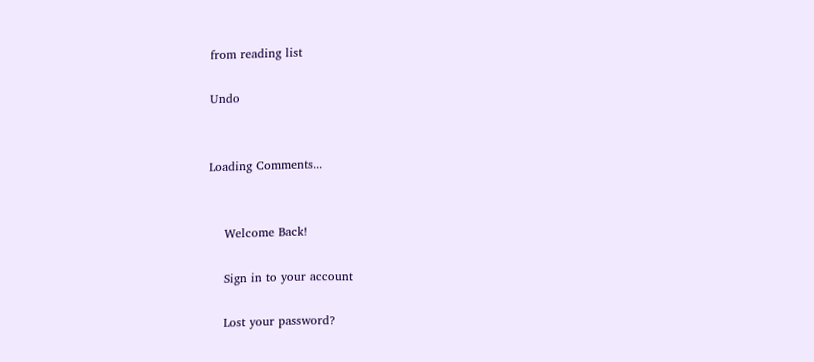from reading list

Undo


Loading Comments...


    Welcome Back!

    Sign in to your account

    Lost your password?